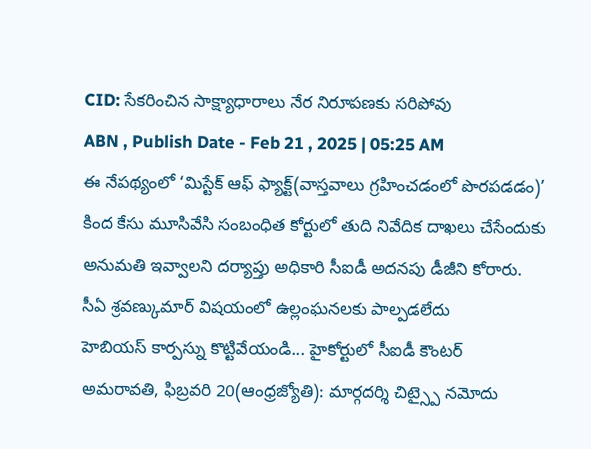CID: సేకరించిన సాక్ష్యాధారాలు నేర నిరూపణకు సరిపోవు
ABN , Publish Date - Feb 21 , 2025 | 05:25 AM
ఈ నేపథ్యంలో ‘మిస్టేక్ ఆఫ్ ఫ్యాక్ట్(వాస్తవాలు గ్రహించడంలో పొరపడడం)’ కింద కేసు మూసివేసి సంబంధిత కోర్టులో తుది నివేదిక దాఖలు చేసేందుకు అనుమతి ఇవ్వాలని దర్యాప్తు అధికారి సీఐడీ అదనపు డీజీని కోరారు.
సీఏ శ్రవణ్కుమార్ విషయంలో ఉల్లంఘనలకు పాల్పడలేదు
హెబియస్ కార్పస్ను కొట్టివేయండి... హైకోర్టులో సీఐడీ కౌంటర్
అమరావతి, ఫిబ్రవరి 20(ఆంధ్రజ్యోతి): మార్గదర్శి చిట్స్పై నమోదు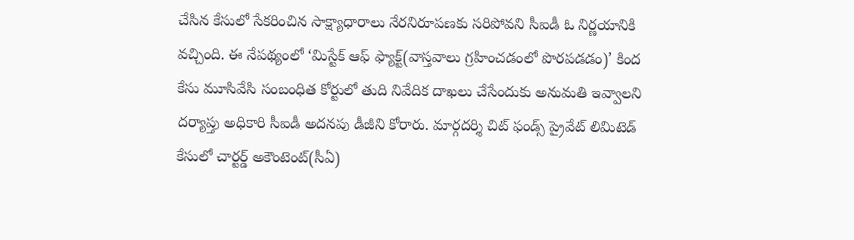చేసిన కేసులో సేకరించిన సాక్ష్యాధారాలు నేరనిరూపణకు సరిపోవని సీఐడీ ఓ నిర్ణయానికి వచ్చింది. ఈ నేపథ్యంలో ‘మిస్టేక్ ఆఫ్ ఫ్యాక్ట్(వాస్తవాలు గ్రహించడంలో పొరపడడం)’ కింద కేసు మూసివేసి సంబంధిత కోర్టులో తుది నివేదిక దాఖలు చేసేందుకు అనుమతి ఇవ్వాలని దర్యాప్తు అధికారి సీఐడీ అదనపు డీజీని కోరారు. మార్గదర్శి చిట్ ఫండ్స్ ప్రైవేట్ లిమిటెడ్ కేసులో చార్టర్డ్ అకౌంటెంట్(సీఏ)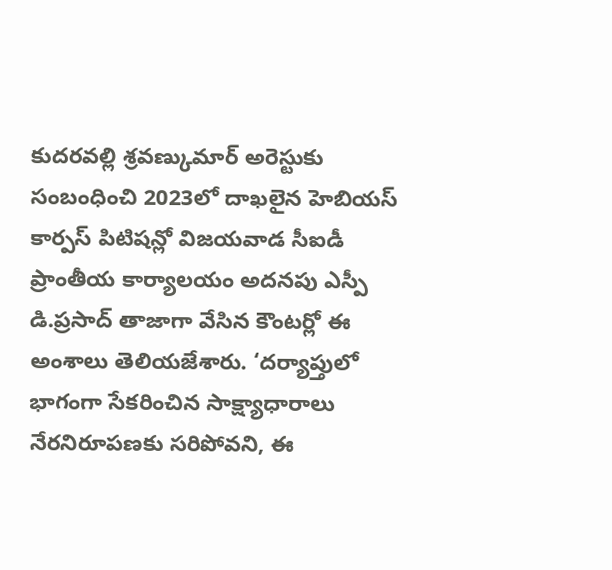కుదరవల్లి శ్రవణ్కుమార్ అరెస్టుకు సంబంధించి 2023లో దాఖలైన హెబియస్ కార్పస్ పిటిషన్లో విజయవాడ సీఐడీ ప్రాంతీయ కార్యాలయం అదనపు ఎస్పీ డి.ప్రసాద్ తాజాగా వేసిన కౌంటర్లో ఈ అంశాలు తెలియజేశారు. ‘దర్యాప్తులో భాగంగా సేకరించిన సాక్ష్యాధారాలు నేరనిరూపణకు సరిపోవని, ఈ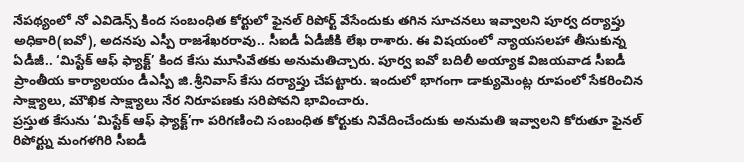నేపథ్యంలో నో ఎవిడెన్స్ కింద సంబంధిత కోర్టులో ఫైనల్ రిపోర్ట్ వేసేందుకు తగిన సూచనలు ఇవ్వాలని పూర్వ దర్యాప్తు అధికారి(ఐవో), అదనపు ఎస్పీ రాజశేఖరరావు.. సీఐడీ ఏడీజీకి లేఖ రాశారు. ఈ విషయంలో న్యాయసలహా తీసుకున్న ఏడీజీ.. ‘మిస్టేక్ ఆఫ్ ఫ్యాక్ట్’ కింద కేసు మూసివేతకు అనుమతిచ్చారు. పూర్వ ఐవో బదిలీ అయ్యాక విజయవాడ సీఐడీ ప్రాంతీయ కార్యాలయం డీఎస్పీ జి.శ్రీనివాస్ కేసు దర్యాప్తు చేపట్టారు. ఇందులో భాగంగా డాక్యుమెంట్ల రూపంలో సేకరించిన సాక్ష్యాలు, మౌఖిక సాక్ష్యాలు నేర నిరూపణకు సరిపోవని భావించారు.
ప్రస్తుత కేసును ‘మిస్టేక్ ఆఫ్ ఫ్యాక్ట్’గా పరిగణించి సంబంధిత కోర్టుకు నివేదించేందుకు అనుమతి ఇవ్వాలని కోరుతూ ఫైనల్ రిపోర్ట్ను మంగళగిరి సీఐడీ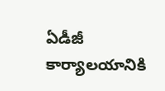ఏడీజీ కార్యాలయానికి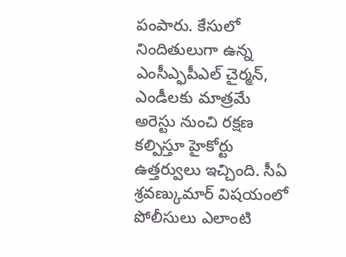పంపారు. కేసులో నిందితులుగా ఉన్న ఎంసీఎ్ఫపీఎల్ చైర్మన్, ఎండీలకు మాత్రమే అరెస్టు నుంచి రక్షణ కల్పిస్తూ హైకోర్టు ఉత్తర్వులు ఇచ్చింది. సీఏ శ్రవణ్కుమార్ విషయంలో పోలీసులు ఎలాంటి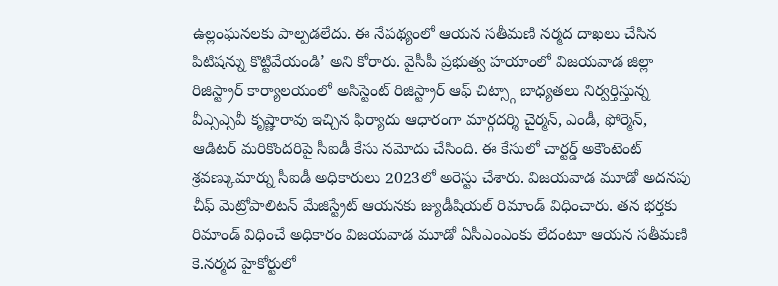ఉల్లంఘనలకు పాల్పడలేదు. ఈ నేపథ్యంలో ఆయన సతీమణి నర్మద దాఖలు చేసిన పిటిషన్ను కొట్టివేయండి’ అని కోరారు. వైసీపీ ప్రభుత్వ హయాంలో విజయవాడ జిల్లా రిజిస్ట్రార్ కార్యాలయంలో అసిస్టెంట్ రిజిస్ట్రార్ ఆఫ్ చిట్స్గా బాధ్యతలు నిర్వర్తిస్తున్న వీఎ్సఎ్సవీ కృష్ణారావు ఇచ్చిన ఫిర్యాదు ఆధారంగా మార్గదర్శి చైర్మన్, ఎండీ, ఫోర్మెన్, ఆడిటర్ మరికొందరిపై సీఐడీ కేసు నమోదు చేసింది. ఈ కేసులో చార్టర్డ్ అకౌంటెంట్ శ్రవణ్కుమార్ను సీఐడీ అధికారులు 2023లో అరెస్టు చేశారు. విజయవాడ మూడో అదనపు చీఫ్ మెట్రోపాలిటన్ మేజిస్ట్రేట్ ఆయనకు జ్యుడీషియల్ రిమాండ్ విధించారు. తన భర్తకు రిమాండ్ విధించే అధికారం విజయవాడ మూడో ఏసీఎంఎంకు లేదంటూ ఆయన సతీమణి కె.నర్మద హైకోర్టులో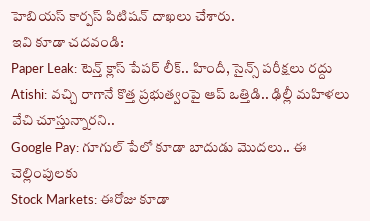హెబియస్ కార్పస్ పిటిషన్ దాఖలు చేశారు.
ఇవి కూడా చదవండి:
Paper Leak: టెన్త్ క్లాస్ పేపర్ లీక్.. హిందీ, సైన్స్ పరీక్షలు రద్దు
Atishi: వచ్చి రాగానే కొత్త ప్రభుత్వంపై ఆప్ ఒత్తిడి.. ఢిల్లీ మహిళలు వేచి చూస్తున్నారని..
Google Pay: గూగుల్ పేలో కూడా బాదుడు మొదలు.. ఈ చెల్లింపులకు
Stock Markets: ఈరోజు కూడా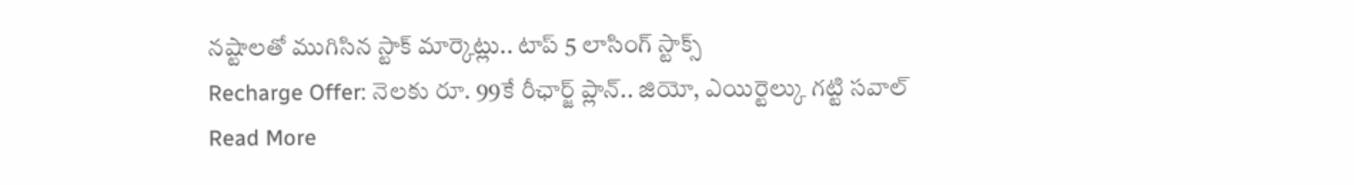నష్టాలతో ముగిసిన స్టాక్ మార్కెట్లు.. టాప్ 5 లాసింగ్ స్టాక్స్
Recharge Offer: నెలకు రూ. 99కే రీఛార్జ్ ప్లాన్.. జియో, ఎయిర్టెల్కు గట్టి సవాల్
Read More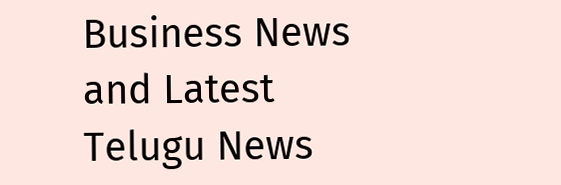Business News and Latest Telugu News